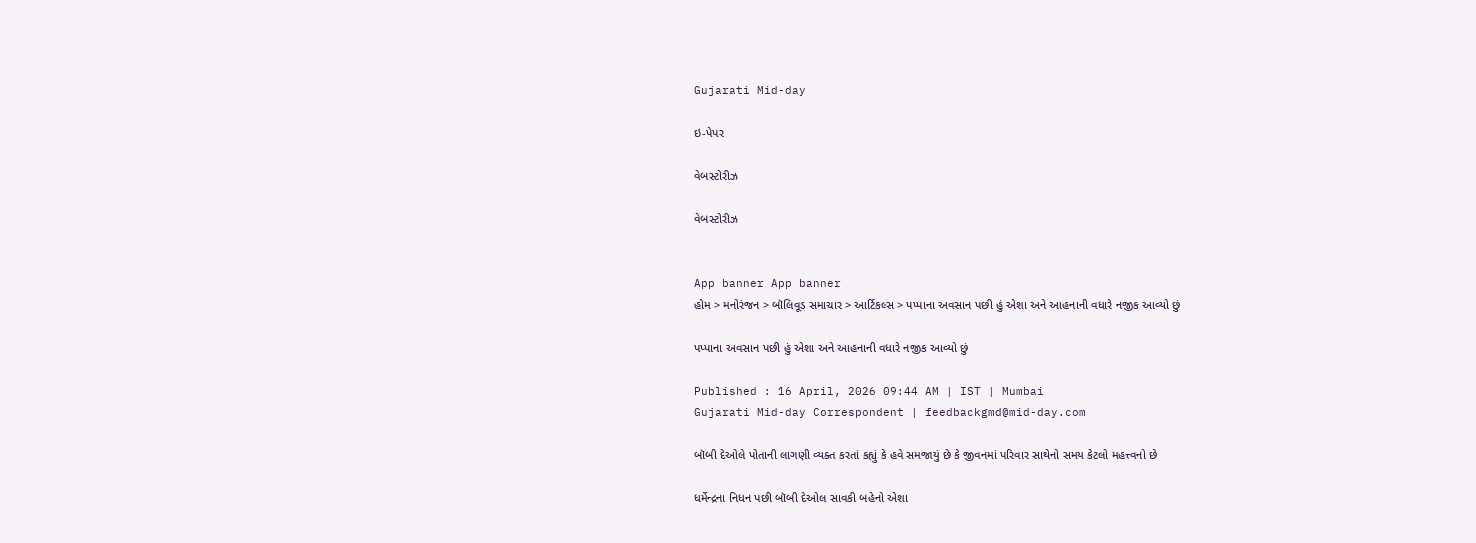Gujarati Mid-day

ઇ-પેપર

વેબસ્ટોરીઝ

વેબસ્ટોરીઝ


App banner App banner
હોમ > મનોરંજન > બૉલિવૂડ સમાચાર > આર્ટિકલ્સ > પપ્પાના અવસાન પછી હું એશા અને આહનાની વધારે નજીક આવ્યો છું

પપ્પાના અવસાન પછી હું એશા અને આહનાની વધારે નજીક આવ્યો છું

Published : 16 April, 2026 09:44 AM | IST | Mumbai
Gujarati Mid-day Correspondent | feedbackgmd@mid-day.com

બૉબી દેઓલે પોતાની લાગણી વ્યક્ત કરતાં કહ્યું કે હવે સમજાયું છે કે જીવનમાં પરિવાર સાથેનો સમય કેટલો મહત્ત્વનો છે

ધર્મેન્દ્રના નિધન પછી બૉબી દેઓલ સાવકી બહેનો એશા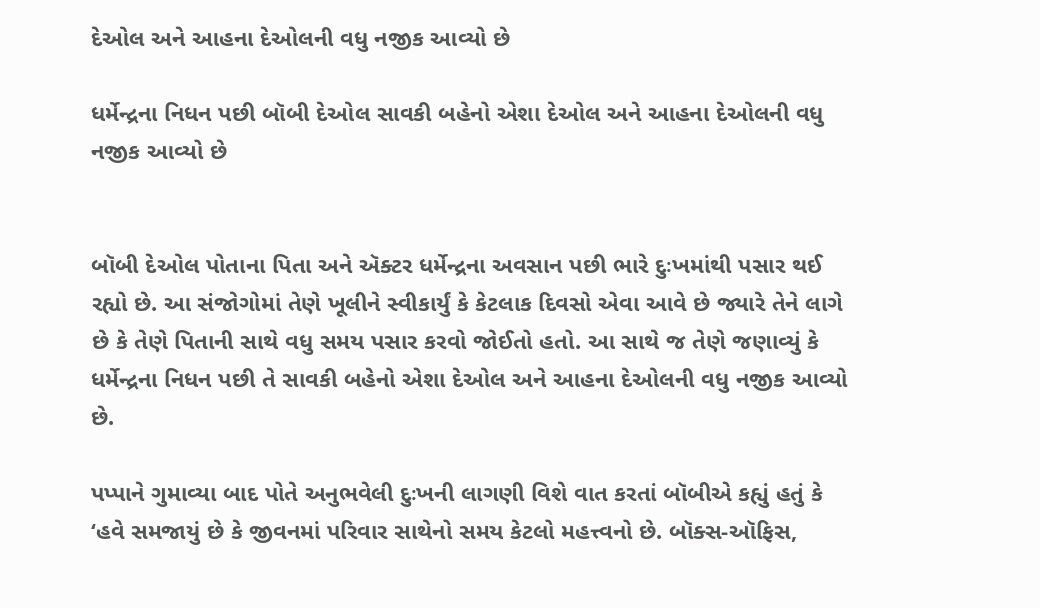દેઓલ અને આહના દેઓલની વધુ નજીક આવ્યો છે

ધર્મેન્દ્રના નિધન પછી બૉબી દેઓલ સાવકી બહેનો એશા દેઓલ અને આહના દેઓલની વધુ નજીક આવ્યો છે


બૉબી દેઓલ પોતાના પિતા અને ઍક્ટર ધર્મેન્દ્રના અવસાન પછી ભારે દુઃખમાંથી પસાર થઈ રહ્યો છે. આ સંજોગોમાં તેણે ખૂલીને સ્વીકાર્યું કે કેટલાક દિવસો એવા આવે છે જ્યારે તેને લાગે છે કે તેણે પિતાની સાથે વધુ સમય પસાર કરવો જોઈતો હતો. આ સાથે જ તેણે જણાવ્યું કે ધર્મેન્દ્રના નિધન પછી તે સાવકી બહેનો એશા દેઓલ અને આહના દેઓલની વધુ નજીક આવ્યો છે.

પપ્પાને ગુમાવ્યા બાદ પોતે અનુભવેલી દુઃખની લાગણી વિશે વાત કરતાં બૉબીએ કહ્યું હતું કે ‘હવે સમજાયું છે કે જીવનમાં પરિવાર સાથેનો સમય કેટલો મહત્ત્વનો છે. બૉક્સ-ઑફિસ,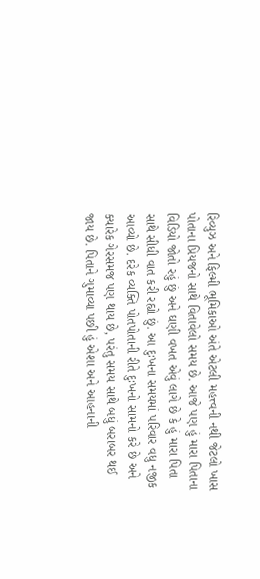રિવ્યુઝ અને ફિલ્મી ભૂમિકાઓ અંતે એટલી મહત્ત્વની નથી જેટલો ખાસ પોતાના પ્રિયજનો સાથે વિતાવેલો સમય છે. આજે પણ હું મારા પિતાના વિડિયો જોતો રહું છું અને ઘણી વખત એવું લાગે છે કે હું મારા પિતા સાથે સીધી વાત કરી રહ્યો છું. આ દુઃખના સમયમાં પરિવાર વધુ નજીક આવ્યો છે. દરેક વ્યક્તિ પોતપોતાની રીતે દુઃખનો સામનો કરે છે અને ક્યારેક ગેરસમજ પણ થાય છે, પરંતુ સમય સાથે બધું બરાબર થઈ જાય છે. પિતાને ગુમાવ્યા પછી હું એશા અને આહનાની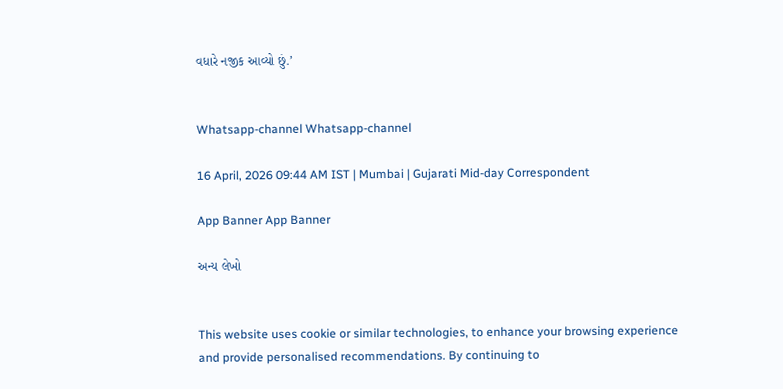વધારે નજીક આવ્યો છું.’


Whatsapp-channel Whatsapp-channel

16 April, 2026 09:44 AM IST | Mumbai | Gujarati Mid-day Correspondent

App Banner App Banner

અન્ય લેખો


This website uses cookie or similar technologies, to enhance your browsing experience and provide personalised recommendations. By continuing to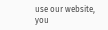use our website, you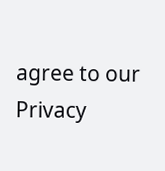agree to our Privacy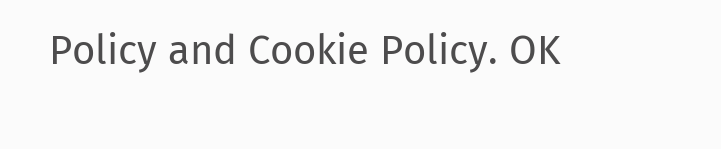Policy and Cookie Policy. OK